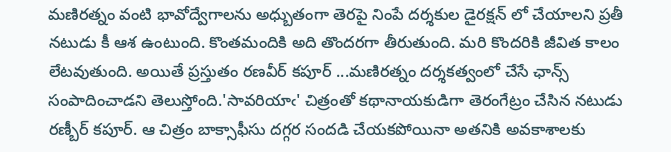మణిరత్నం వంటి భావోద్వేగాలను అధ్బుతంగా తెరపై నింపే దర్శకుల డైరక్షన్ లో చేయాలని ప్రతీ నటుడు కీ ఆశ ఉంటుంది. కొంతమందికి అది తొందరగా తీరుతుంది. మరి కొందరికి జీవిత కాలం లేటవుతుంది. అయితే ప్రస్తుతం రణవీర్ కపూర్ ...మణిరత్నం దర్శకత్వంలో చేసే ఛాన్స్ సంపాదించాడని తెలుస్తోంది.'సావరియాఁ' చిత్రంతో కథానాయకుడిగా తెరంగేట్రం చేసిన నటుడు రణ్బీర్ కపూర్. ఆ చిత్రం బాక్సాఫీసు దగ్గర సందడి చేయకపోయినా అతనికి అవకాశాలకు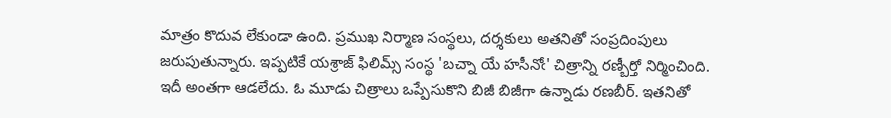మాత్రం కొదువ లేకుండా ఉంది. ప్రముఖ నిర్మాణ సంస్థలు, దర్శకులు అతనితో సంప్రదింపులు జరుపుతున్నారు. ఇప్పటికే యశ్రాజ్ ఫిలిమ్స్ సంస్థ 'బచ్నా యే హసీనోఁ' చిత్రాన్ని రణ్బీర్తో నిర్మించింది. ఇదీ అంతగా ఆడలేదు. ఓ మూడు చిత్రాలు ఒప్పేసుకొని బిజీ బిజీగా ఉన్నాడు రణబీర్. ఇతనితో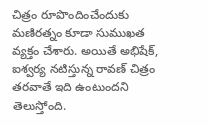చిత్రం రూపొందించేందుకు మణిరత్నం కూడా సుముఖత వ్యక్తం చేశారు. అయితే అభిషేక్, ఐశ్వర్య నటిస్తున్న రావణ్ చిత్రం తరవాతే ఇది ఉంటుందని తెలుస్తోంది.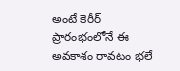అంటే కెరీర్ ప్రారంభంలోనే ఈ అవకాశం రావటం భలే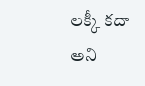లక్కీ కదా అని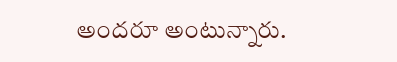అందరూ అంటున్నారు.